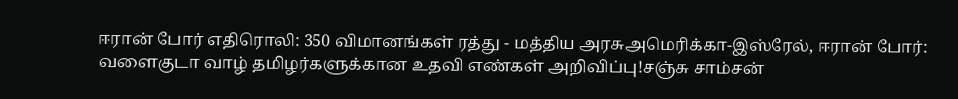ஈரான் போர் எதிரொலி: 350 விமானங்கள் ரத்து - மத்திய அரசுஅமெரிக்கா-இஸ்ரேல், ஈரான் போர்: வளைகுடா வாழ் தமிழர்களுக்கான உதவி எண்கள் அறிவிப்பு!சஞ்சு சாம்சன்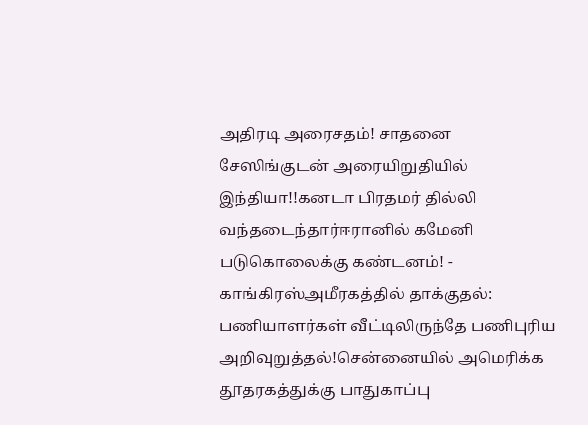அதிரடி அரைசதம்! சாதனை சேஸிங்குடன் அரையிறுதியில் இந்தியா!!கனடா பிரதமர் தில்லி வந்தடைந்தார்ஈரானில் கமேனி படுகொலைக்கு கண்டனம்! - காங்கிரஸ்அமீரகத்தில் தாக்குதல்: பணியாளர்கள் வீட்டிலிருந்தே பணிபுரிய அறிவுறுத்தல்!சென்னையில் அமெரிக்க தூதரகத்துக்கு பாதுகாப்பு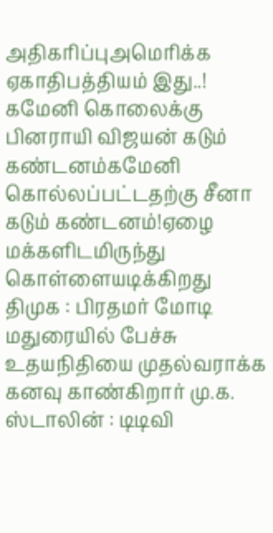அதிகரிப்புஅமெரிக்க ஏகாதிபத்தியம் இது..! கமேனி கொலைக்கு பினராயி விஜயன் கடும் கண்டனம்கமேனி கொல்லப்பட்டதற்கு சீனா கடும் கண்டனம்!ஏழை மக்களிடமிருந்து கொள்ளையடிக்கிறது திமுக : பிரதமர் மோடி மதுரையில் பேச்சு உதயநிதியை முதல்வராக்க கனவு காண்கிறார் மு.க. ஸ்டாலின் : டிடிவி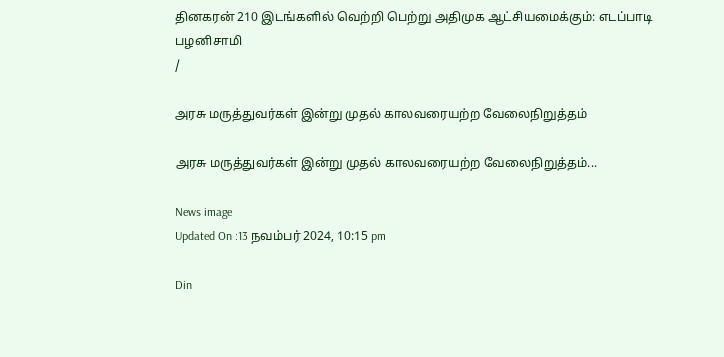தினகரன் 210 இடங்களில் வெற்றி பெற்று அதிமுக ஆட்சியமைக்கும்: எடப்பாடி பழனிசாமி
/

அரசு மருத்துவர்கள் இன்று முதல் காலவரையற்ற வேலைநிறுத்தம்

அரசு மருத்துவர்கள் இன்று முதல் காலவரையற்ற வேலைநிறுத்தம்...

News image
Updated On :13 நவம்பர் 2024, 10:15 pm

Din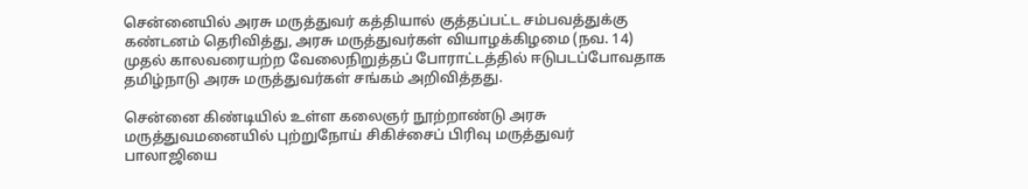சென்னையில் அரசு மருத்துவர் கத்தியால் குத்தப்பட்ட சம்பவத்துக்கு கண்டனம் தெரிவித்து, அரசு மருத்துவர்கள் வியாழக்கிழமை (நவ. 14) முதல் காலவரையற்ற வேலைநிறுத்தப் போராட்டத்தில் ஈடுபடப்போவதாக தமிழ்நாடு அரசு மருத்துவர்கள் சங்கம் அறிவித்தது.

சென்னை கிண்டியில் உள்ள கலைஞர் நூற்றாண்டு அரசு மருத்துவமனையில் புற்றுநோய் சிகிச்சைப் பிரிவு மருத்துவர் பாலாஜியை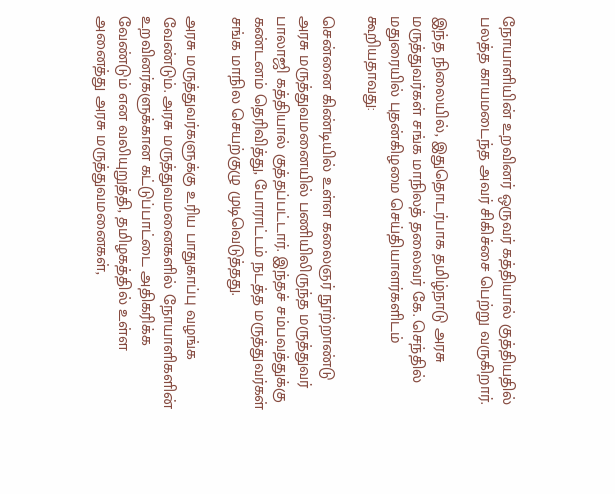நோயாளியின் உறவினர் ஒருவர் கத்தியால் குத்தியதில் பலத்த காயமடைந்த அவர் சிகிச்சை பெற்று வருகிறார்.

இந்த நிலையில், இதுதொடர்பாக தமிழ்நாடு அரசு மருத்துவர்கள் சங்க மாநிலத் தலைவர் கே. செந்தில் மதுரையில் புதன்கிழமை செய்தியாளர்களிடம் கூறியதாவது:

சென்னை கிண்டியில் உள்ள கலைஞர் நூற்றாண்டு அரசு மருத்துவமனையில் பணியிலிருந்த மருத்துவர் பாலாஜி கத்தியால் குத்தப்பட்டார். இந்தச் சம்பவத்துக்கு கண்டனம் தெரிவித்து, போராட்டம் நடத்த மருத்துவர்கள் சங்க மாநில செயற்குழு முடிவெடுத்தது.

அரசு மருத்துவர்களுக்கு உரிய பாதுகாப்பு வழங்க வேண்டும். அரசு மருத்துவமனைகளில் நோயாளிகளின் உறவினர்களுக்கான கட்டுப்பாட்டை அதிகரிக்க வேண்டும் என வலியுறுத்தி, தமிழகத்தில் உள்ள அனைத்து அரசு மருத்துவமனைகள்,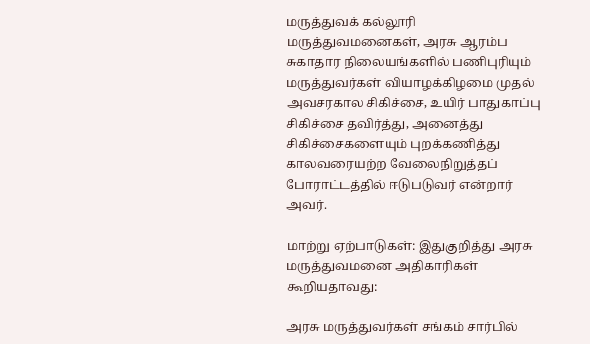மருத்துவக் கல்லூரி மருத்துவமனைகள், அரசு ஆரம்ப சுகாதார நிலையங்களில் பணிபுரியும் மருத்துவர்கள் வியாழக்கிழமை முதல் அவசரகால சிகிச்சை, உயிர் பாதுகாப்பு சிகிச்சை தவிர்த்து, அனைத்து சிகிச்சைகளையும் புறக்கணித்து காலவரையற்ற வேலைநிறுத்தப் போராட்டத்தில் ஈடுபடுவர் என்றார் அவர்.

மாற்று ஏற்பாடுகள்: இதுகுறித்து அரசு மருத்துவமனை அதிகாரிகள் கூறியதாவது:

அரசு மருத்துவர்கள் சங்கம் சார்பில்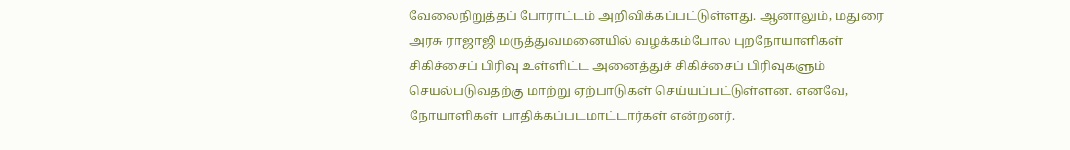வேலைநிறுத்தப் போராட்டம் அறிவிக்கப்பட்டுள்ளது. ஆனாலும், மதுரை அரசு ராஜாஜி மருத்துவமனையில் வழக்கம்போல புறநோயாளிகள் சிகிச்சைப் பிரிவு உள்ளிட்ட அனைத்துச் சிகிச்சைப் பிரிவுகளும் செயல்படுவதற்கு மாற்று ஏற்பாடுகள் செய்யப்பட்டுள்ளன. எனவே, நோயாளிகள் பாதிக்கப்படமாட்டார்கள் என்றனர்.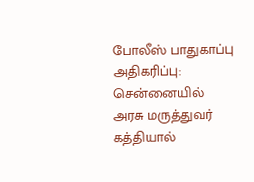போலீஸ் பாதுகாப்பு அதிகரிப்பு: சென்னையில் அரசு மருத்துவர் கத்தியால்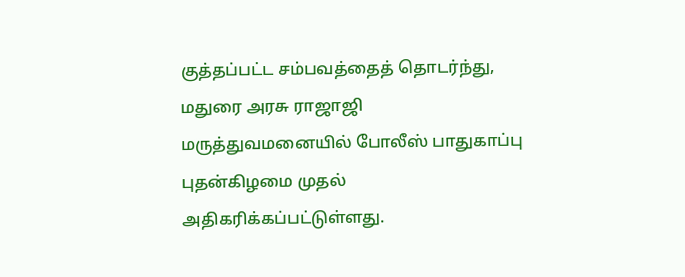குத்தப்பட்ட சம்பவத்தைத் தொடர்ந்து, மதுரை அரசு ராஜாஜி மருத்துவமனையில் போலீஸ் பாதுகாப்பு புதன்கிழமை முதல் அதிகரிக்கப்பட்டுள்ளது.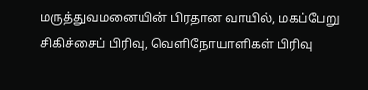மருத்துவமனையின் பிரதான வாயில், மகப்பேறு சிகிச்சைப் பிரிவு, வெளிநோயாளிகள் பிரிவு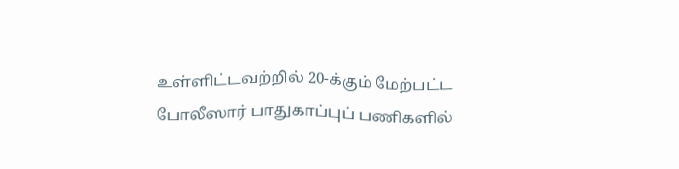உள்ளிட்டவற்றில் 20-க்கும் மேற்பட்ட போலீஸார் பாதுகாப்புப் பணிகளில்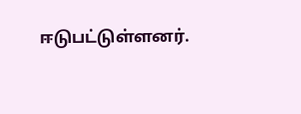ஈடுபட்டுள்ளனர்.